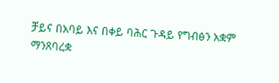ቻይና በአባይ እና በቀይ ባሕር ጉዳይ የግብፅን አቋም ማንጸባረቋ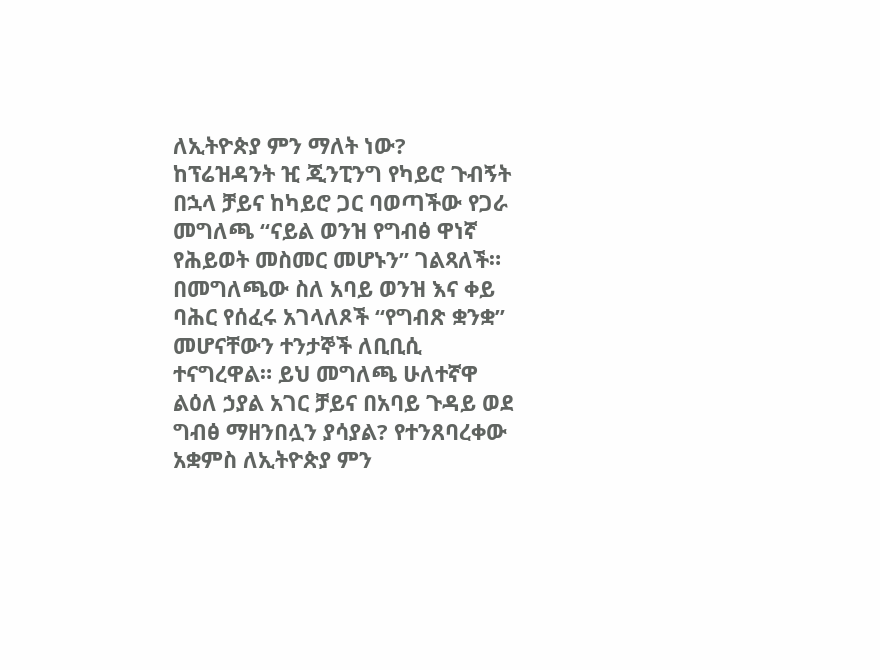ለኢትዮጵያ ምን ማለት ነው?
ከፕሬዝዳንት ዢ ጂንፒንግ የካይሮ ጉብኝት በኋላ ቻይና ከካይሮ ጋር ባወጣችው የጋራ መግለጫ “ናይል ወንዝ የግብፅ ዋነኛ የሕይወት መስመር መሆኑን” ገልጻለች። በመግለጫው ስለ አባይ ወንዝ እና ቀይ ባሕር የሰፈሩ አገላለጾች “የግብጽ ቋንቋ” መሆናቸውን ተንታኞች ለቢቢሲ ተናግረዋል። ይህ መግለጫ ሁለተኛዋ ልዕለ ኃያል አገር ቻይና በአባይ ጉዳይ ወደ ግብፅ ማዘንበሏን ያሳያል? የተንጸባረቀው አቋምስ ለኢትዮጵያ ምን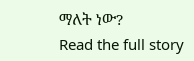ማለት ነው?
Read the full story